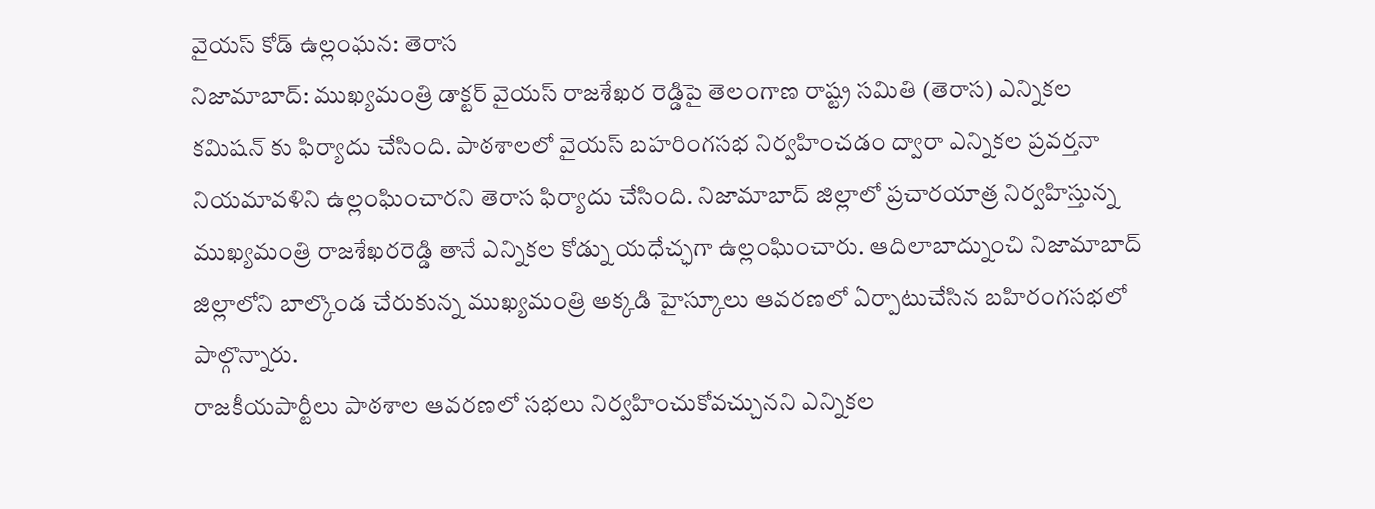వైయస్ కోడ్ ఉల్లంఘన: తెరాస
నిజామాబాద్: ముఖ్యమంత్రి డాక్టర్ వైయస్ రాజశేఖర రెడ్డిపై తెలంగాణ రాష్ట్ర సమితి (తెరాస) ఎన్నికల కమిషన్ కు ఫిర్యాదు చేసింది. పాఠశాలలో వైయస్ బహరింగసభ నిర్వహించడం ద్వారా ఎన్నికల ప్రవర్తనా నియమావళిని ఉల్లంఘించారని తెరాస ఫిర్యాదు చేసింది. నిజామాబాద్ జిల్లాలో ప్రచారయాత్ర నిర్వహిస్తున్న ముఖ్యమంత్రి రాజశేఖరరెడ్డి తానే ఎన్నికల కోడ్ను యధేచ్ఛగా ఉల్లంఘించారు. ఆదిలాబాద్నుంచి నిజామాబాద్ జిల్లాలోని బాల్కొండ చేరుకున్న ముఖ్యమంత్రి అక్కడి హైస్కూలు ఆవరణలో ఏర్పాటుచేసిన బహిరంగసభలో పాల్గొన్నారు.
రాజకీయపార్టీలు పాఠశాల ఆవరణలో సభలు నిర్వహించుకోవచ్చునని ఎన్నికల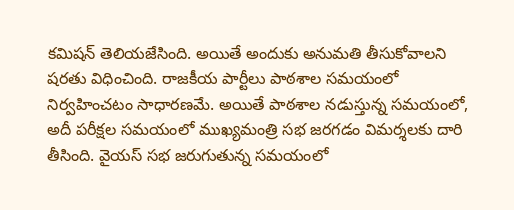కమిషన్ తెలియజేసింది. అయితే అందుకు అనుమతి తీసుకోవాలని షరతు విధించింది. రాజకీయ పార్టీలు పాఠశాల సమయంలో నిర్వహించటం సాధారణమే. అయితే పాఠశాల నడుస్తున్న సమయంలో, అదీ పరీక్షల సమయంలో ముఖ్యమంత్రి సభ జరగడం విమర్శలకు దారి తీసింది. వైయస్ సభ జరుగుతున్న సమయంలో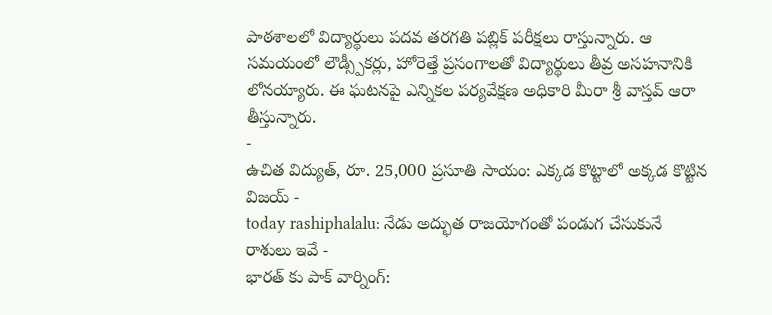పాఠశాలలో విద్యార్థులు పదవ తరగతి పబ్లిక్ పరీక్షలు రాస్తున్నారు. ఆ సమయంలో లౌడ్స్పీకర్లు, హోరెత్తే ప్రసంగాలతో విద్యార్థులు తీవ్ర అసహనానికి లోనయ్యారు. ఈ ఘటనపై ఎన్నికల పర్యవేక్షణ అధికారి మీరా శ్రీ వాస్తవ్ ఆరా తీస్తున్నారు.
-
ఉచిత విద్యుత్, రూ. 25,000 ప్రసూతి సాయం: ఎక్కడ కొట్టాలో అక్కడ కొట్టిన విజయ్ -
today rashiphalalu: నేడు అద్భుత రాజయోగంతో పండుగ చేసుకునే రాశులు ఇవే -
భారత్ కు పాక్ వార్నింగ్: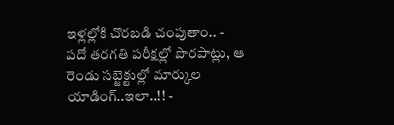ఇళ్లల్లోకి చొరబడి చంపుతాం.. -
పదో తరగతి పరీక్షల్లో పొరపాట్లు, ఆ రెండు సబ్జెక్టుల్లో మార్కుల యాడింగ్..ఇలా..!! -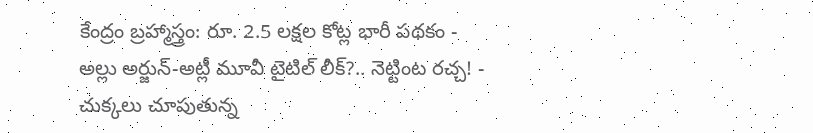కేంద్రం బ్రహ్మాస్త్రం: రూ. 2.5 లక్షల కోట్ల భారీ పథకం -
అల్లు అర్జున్-అట్లీ మూవీ టైటిల్ లీక్?.. నెట్టింట రచ్చ! -
చుక్కలు చూపుతున్న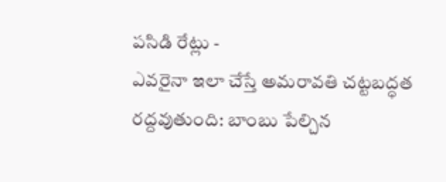పసిడి రేట్లు -
ఎవరైనా ఇలా చేస్తే అమరావతి చట్టబద్ధత రద్దవుతుంది: బాంబు పేల్చిన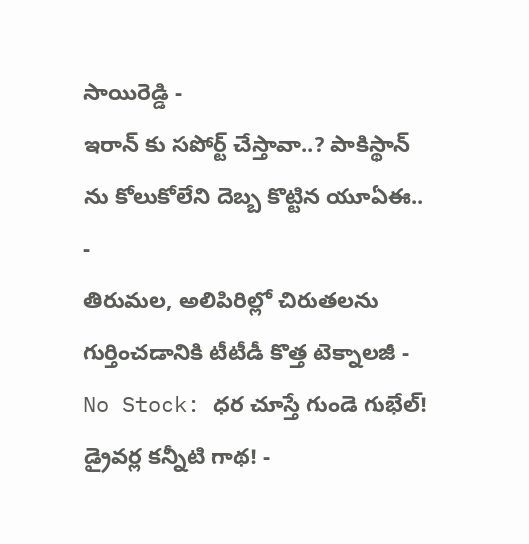సాయిరెడ్డి -
ఇరాన్ కు సపోర్ట్ చేస్తావా..? పాకిస్థాన్ ను కోలుకోలేని దెబ్బ కొట్టిన యూఏఈ.. -
తిరుమల, అలిపిరిల్లో చిరుతలను గుర్తించడానికి టీటీడీ కొత్త టెక్నాలజీ -
No Stock: ధర చూస్తే గుండె గుభేల్! డ్రైవర్ల కన్నీటి గాథ! -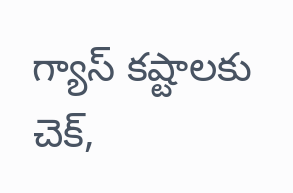గ్యాస్ కష్టాలకు చెక్,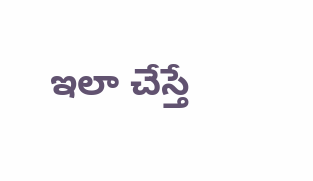ఇలా చేస్తే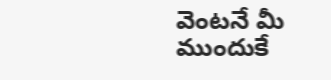వెంటనే మీ ముందుకే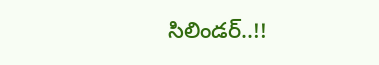సిలిండర్..!!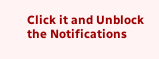Click it and Unblock the Notifications